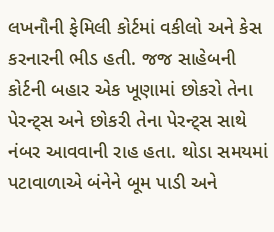લખનૌની ફેમિલી કોર્ટમાં વકીલો અને કેસ કરનારની ભીડ હતી. જજ સાહેબની કોર્ટની બહાર એક ખૂણામાં છોકરો તેના પેરન્ટ્સ અને છોકરી તેના પેરન્ટ્સ સાથે નંબર આવવાની રાહ હતા. થોડા સમયમાં પટાવાળાએ બંનેને બૂમ પાડી અને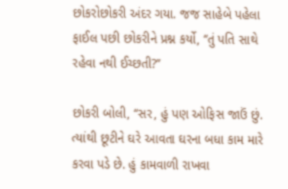છોકરોછોકરી અંદર ગયા. જજ સાહેબે પહેલા ફાઈલ પછી છોકરીને પ્રશ્ન કર્યો, ‘‘તું પતિ સાથે રહેવા નથી ઈચ્છતી?’’

છોકરી બોલી, ‘‘સર, હું પણ ઓફિસ જાઉં છું. ત્યાંથી છૂટીને ઘરે આવતા ઘરના બધા કામ મારે કરવા પડે છે. હું કામવાળી રાખવા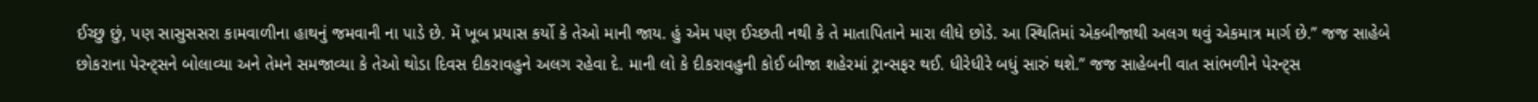ઈચ્છુ છું, પણ સાસુસસરા કામવાળીના હાથનું જમવાની ના પાડે છે. મેં ખૂબ પ્રયાસ કર્યો કે તેઓ માની જાય. હું એમ પણ ઈચ્છતી નથી કે તે માતાપિતાને મારા લીધે છોડે. આ સ્થિતિમાં એકબીજાથી અલગ થવું એકમાત્ર માર્ગ છે.’’ જજ સાહેબે છોકરાના પેરન્ટ્સને બોલાવ્યા અને તેમને સમજાવ્યા કે તેઓ થોડા દિવસ દીકરાવહુને અલગ રહેવા દે. માની લો કે દીકરાવહુની કોઈ બીજા શહેરમાં ટ્રાન્સફર થઈ. ધીરેધીરે બધું સારું થશે.’’ જજ સાહેબની વાત સાંભળીને પેરન્ટ્સ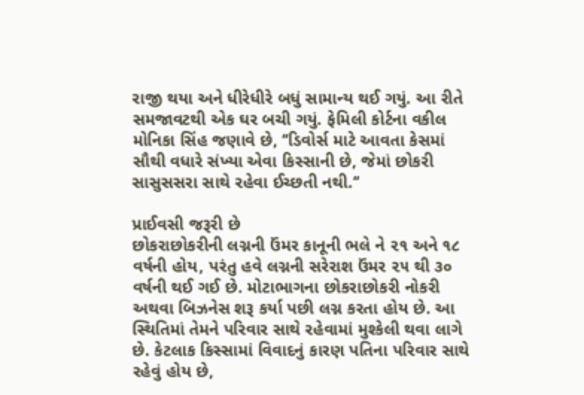રાજી થયા અને ધીરેધીરે બધું સામાન્ય થઈ ગયું. આ રીતે સમજાવટથી એક ઘર બચી ગયું. ફેમિલી કોર્ટના વકીલ મોનિકા સિંહ જણાવે છે, ‘‘ડિવોર્સ માટે આવતા કેસમાં સૌથી વધારે સંખ્યા એવા કિસ્સાની છે, જેમાં છોકરી સાસુસસરા સાથે રહેવા ઈચ્છતી નથી.‘‘

પ્રાઈવસી જરૂરી છે
છોકરાછોકરીની લગ્નની ઉંમર કાનૂની ભલે ને ૨૧ અને ૧૮ વર્ષની હોય, પરંતુ હવે લગ્નની સરેરાશ ઉંમર ૨૫ થી ૩૦ વર્ષની થઈ ગઈ છે. મોટાભાગના છોકરાછોકરી નોકરી અથવા બિઝનેસ શરૂ કર્યા પછી લગ્ન કરતા હોય છે. આ સ્થિતિમાં તેમને પરિવાર સાથે રહેવામાં મુશ્કેલી થવા લાગે છે. કેટલાક કિસ્સામાં વિવાદનું કારણ પતિના પરિવાર સાથે રહેવું હોય છે,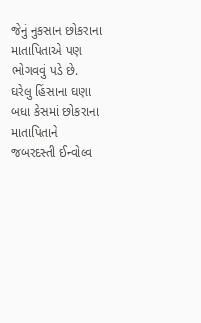જેનું નુકસાન છોકરાના માતાપિતાએ પણ ભોગવવું પડે છે. ઘરેલુ હિંસાના ઘણા બધા કેસમાં છોકરાના માતાપિતાને જબરદસ્તી ઈન્વોલ્વ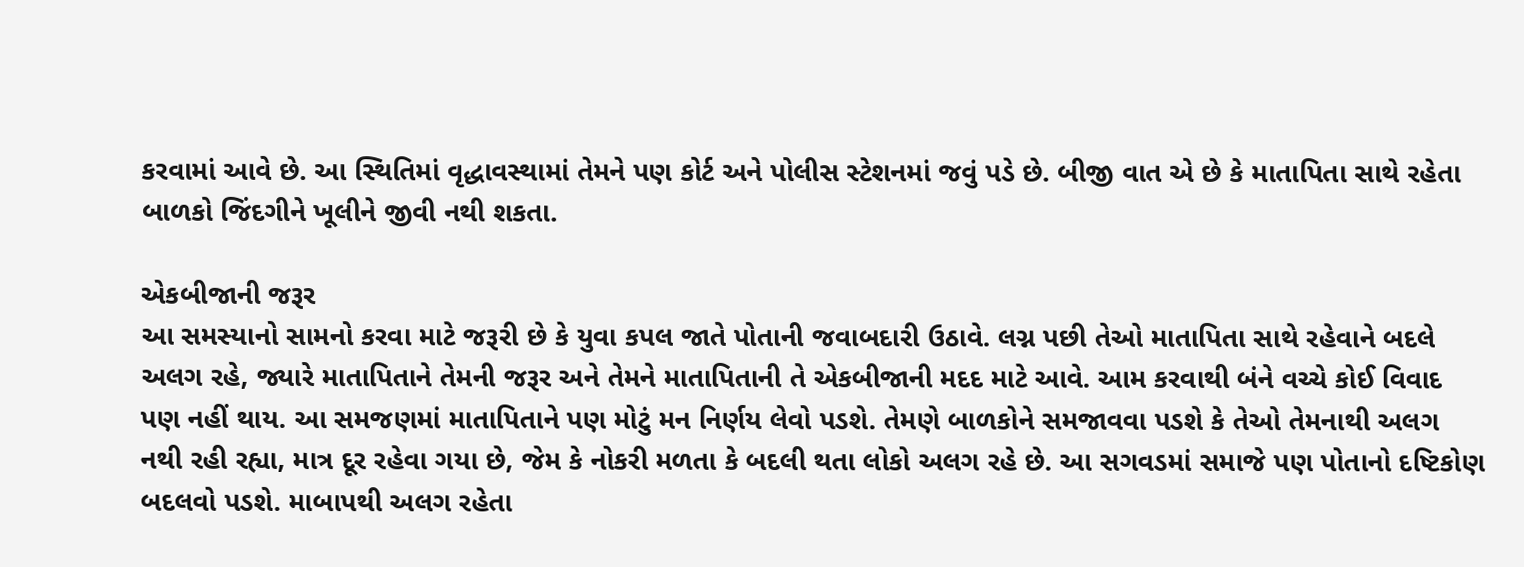કરવામાં આવે છે. આ સ્થિતિમાં વૃદ્ધાવસ્થામાં તેમને પણ કોર્ટ અને પોલીસ સ્ટેશનમાં જવું પડે છે. બીજી વાત એ છે કે માતાપિતા સાથે રહેતા બાળકો જિંદગીને ખૂલીને જીવી નથી શકતા.

એકબીજાની જરૂર
આ સમસ્યાનો સામનો કરવા માટે જરૂરી છે કે યુવા કપલ જાતે પોતાની જવાબદારી ઉઠાવે. લગ્ન પછી તેઓ માતાપિતા સાથે રહેવાને બદલે અલગ રહે, જ્યારે માતાપિતાને તેમની જરૂર અને તેમને માતાપિતાની તે એકબીજાની મદદ માટે આવે. આમ કરવાથી બંને વચ્ચે કોઈ વિવાદ પણ નહીં થાય. આ સમજણમાં માતાપિતાને પણ મોટું મન નિર્ણય લેવો પડશે. તેમણે બાળકોને સમજાવવા પડશે કે તેઓ તેમનાથી અલગ નથી રહી રહ્યા, માત્ર દૂર રહેવા ગયા છે, જેમ કે નોકરી મળતા કે બદલી થતા લોકો અલગ રહે છે. આ સગવડમાં સમાજે પણ પોતાનો દષ્ટિકોણ બદલવો પડશે. માબાપથી અલગ રહેતા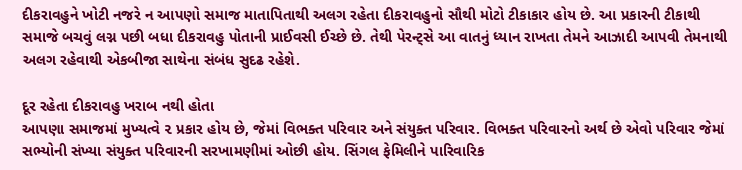દીકરાવહુને ખોટી નજરે ન આપણો સમાજ માતાપિતાથી અલગ રહેતા દીકરાવહુનો સૌથી મોટો ટીકાકાર હોય છે. આ પ્રકારની ટીકાથી સમાજે બચવું લગ્ન પછી બધા દીકરાવહુ પોતાની પ્રાઈવસી ઈચ્છે છે. તેથી પેરન્ટ્સે આ વાતનું ધ્યાન રાખતા તેમને આઝાદી આપવી તેમનાથી અલગ રહેવાથી એકબીજા સાથેના સંબંધ સુદઢ રહેશે.

દૂર રહેતા દીકરાવહુ ખરાબ નથી હોતા
આપણા સમાજમાં મુખ્યત્વે ૨ પ્રકાર હોય છે, જેમાં વિભક્ત પરિવાર અને સંયુક્ત પરિવાર. વિભક્ત પરિવારનો અર્થ છે એવો પરિવાર જેમાં સભ્યોની સંખ્યા સંયુક્ત પરિવારની સરખામણીમાં ઓછી હોય. સિંગલ ફેમિલીને પારિવારિક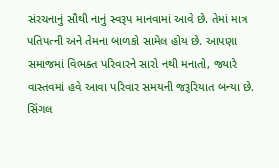સંરચનાનું સૌથી નાનું સ્વરૂપ માનવામાં આવે છે. તેમાં માત્ર પતિપત્ની અને તેમના બાળકો સામેલ હોય છે. આપણા સમાજમાં વિભક્ત પરિવારને સારો નથી મનાતો, જ્યારે વાસ્તવમાં હવે આવા પરિવાર સમયની જરૂરિયાત બન્યા છે. સિંગલ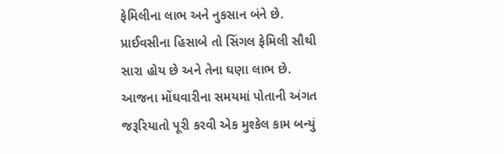ફેમિલીના લાભ અને નુકસાન બંને છે. પ્રાઈવસીના હિસાબે તો સિંગલ ફેમિલી સૌથી સારા હોય છે અને તેના ઘણા લાભ છે. આજના મોંઘવારીના સમયમાં પોતાની અંગત જરૂરિયાતો પૂરી કરવી એક મુશ્કેલ કામ બન્યું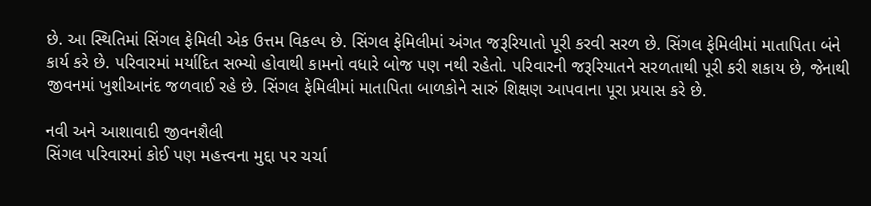છે. આ સ્થિતિમાં સિંગલ ફેમિલી એક ઉત્તમ વિકલ્પ છે. સિંગલ ફેમિલીમાં અંગત જરૂરિયાતો પૂરી કરવી સરળ છે. સિંગલ ફેમિલીમાં માતાપિતા બંને કાર્ય કરે છે. પરિવારમાં મર્યાદિત સભ્યો હોવાથી કામનો વધારે બોજ પણ નથી રહેતો. પરિવારની જરૂરિયાતને સરળતાથી પૂરી કરી શકાય છે, જેનાથી જીવનમાં ખુશીઆનંદ જળવાઈ રહે છે. સિંગલ ફેમિલીમાં માતાપિતા બાળકોને સારું શિક્ષણ આપવાના પૂરા પ્રયાસ કરે છે.

નવી અને આશાવાદી જીવનશૈલી
સિંગલ પરિવારમાં કોઈ પણ મહત્ત્વના મુદ્દા પર ચર્ચા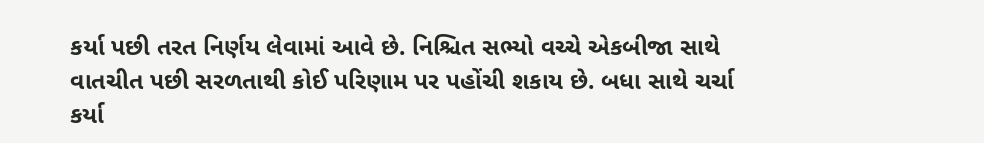કર્યા પછી તરત નિર્ણય લેવામાં આવે છે. નિશ્ચિત સભ્યો વચ્ચે એકબીજા સાથે વાતચીત પછી સરળતાથી કોઈ પરિણામ પર પહોંચી શકાય છે. બધા સાથે ચર્ચા કર્યા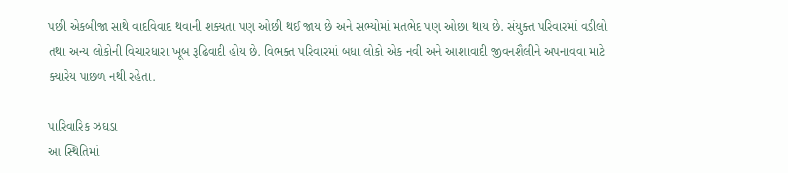પછી એકબીજા સાથે વાદવિવાદ થવાની શક્યતા પણ ઓછી થઈ જાય છે અને સભ્યોમાં મતભેદ પણ ઓછા થાય છે. સંયુક્ત પરિવારમાં વડીલો તથા અન્ય લોકોની વિચારધારા ખૂબ રૂઢિવાદી હોય છે. વિભક્ત પરિવારમાં બધા લોકો એક નવી અને આશાવાદી જીવનશૈલીને અપનાવવા માટે ક્યારેય પાછળ નથી રહેતા.

પારિવારિક ઝઘડા
આ સ્થિતિમાં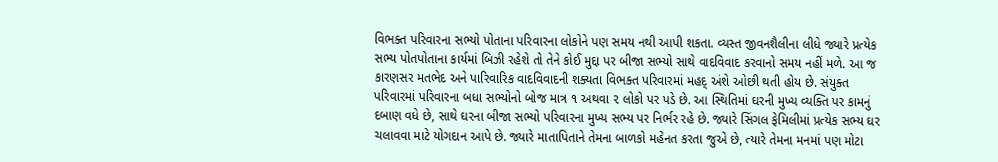વિભક્ત પરિવારના સભ્યો પોતાના પરિવારના લોકોને પણ સમય નથી આપી શકતા. વ્યસ્ત જીવનશૈલીના લીધે જ્યારે પ્રત્યેક સભ્ય પોતપોતાના કાર્યમાં બિઝી રહેશે તો તેને કોઈ મુદ્દા પર બીજા સભ્યો સાથે વાદવિવાદ કરવાનો સમય નહીં મળે. આ જ કારણસર મતભેદ અને પારિવારિક વાદવિવાદની શક્યતા વિભક્ત પરિવારમાં મહદ્ અંશે ઓછી થતી હોય છે. સંયુક્ત પરિવારમાં પરિવારના બધા સભ્યોનો બોજ માત્ર ૧ અથવા ૨ લોકો પર પડે છે. આ સ્થિતિમાં ઘરની મુખ્ય વ્યક્તિ પર કામનું દબાણ વધે છે, સાથે ઘરના બીજા સભ્યો પરિવારના મુખ્ય સભ્ય પર નિર્ભર રહે છે. જ્યારે સિંગલ ફેમિલીમાં પ્રત્યેક સભ્ય ઘર ચલાવવા માટે યોગદાન આપે છે. જ્યારે માતાપિતાને તેમના બાળકો મહેનત કરતા જુએ છે, ત્યારે તેમના મનમાં પણ મોટા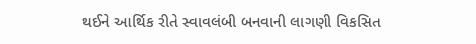થઈને આર્થિક રીતે સ્વાવલંબી બનવાની લાગણી વિકસિત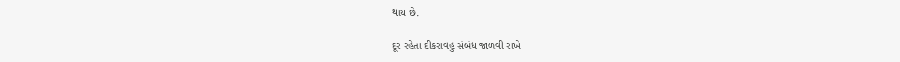થાય છે.

દૂર રહેતા દીકરાવહુ સંબંધ જાળવી રાખે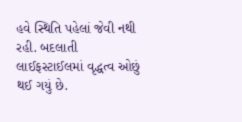હવે સ્થિતિ પહેલાં જેવી નથી રહી. બદલાતી લાઈફસ્ટાઈલમાં વૃદ્ધત્વ ઓછું થઈ ગયું છે.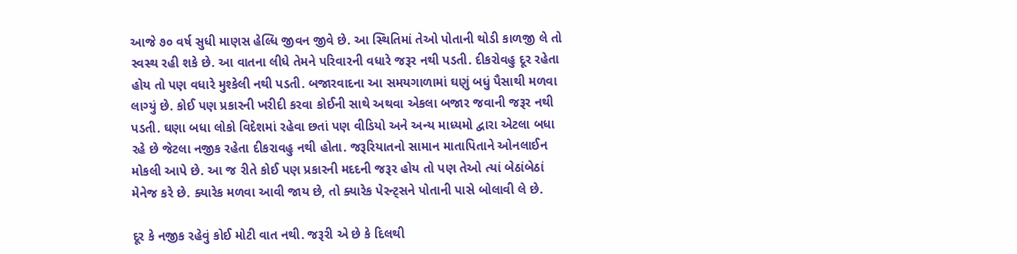આજે ૭૦ વર્ષ સુધી માણસ હેલ્ધિ જીવન જીવે છે. આ સ્થિતિમાં તેઓ પોતાની થોડી કાળજી લે તો સ્વસ્થ રહી શકે છે. આ વાતના લીધે તેમને પરિવારની વધારે જરૂર નથી પડતી. દીકરોવહુ દૂર રહેતા હોય તો પણ વધારે મુશ્કેલી નથી પડતી. બજારવાદના આ સમયગાળામાં ઘણું બધું પૈસાથી મળવા લાગ્યું છે. કોઈ પણ પ્રકારની ખરીદી કરવા કોઈની સાથે અથવા એકલા બજાર જવાની જરૂર નથી પડતી. ઘણા બધા લોકો વિદેશમાં રહેવા છતાં પણ વીડિયો અને અન્ય માધ્યમો દ્વારા એટલા બધા રહે છે જેટલા નજીક રહેતા દીકરાવહુ નથી હોતા. જરૂરિયાતનો સામાન માતાપિતાને ઓનલાઈન મોકલી આપે છે. આ જ રીતે કોઈ પણ પ્રકારની મદદની જરૂર હોય તો પણ તેઓ ત્યાં બેઠાંબેઠાં મેનેજ કરે છે. ક્યારેક મળવા આવી જાય છે, તો ક્યારેક પેરન્ટ્સને પોતાની પાસે બોલાવી લે છે.

દૂર કે નજીક રહેવું કોઈ મોટી વાત નથી. જરૂરી એ છે કે દિલથી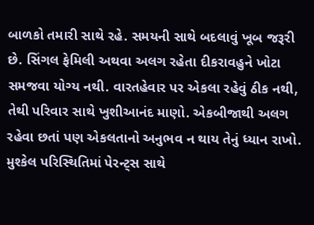બાળકો તમારી સાથે રહે. સમયની સાથે બદલાવું ખૂબ જરૂરી છે. સિંગલ ફેમિલી અથવા અલગ રહેતા દીકરાવહુને ખોટા સમજવા યોગ્ય નથી. વારતહેવાર પર એકલા રહેવું ઠીક નથી, તેથી પરિવાર સાથે ખુશીઆનંદ માણો. એકબીજાથી અલગ રહેવા છતાં પણ એકલતાનો અનુભવ ન થાય તેનું ધ્યાન રાખો. મુશ્કેલ પરિસ્થિતિમાં પેરન્ટ્સ સાથે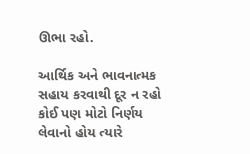ઊભા રહો.

આર્થિક અને ભાવનાત્મક સહાય કરવાથી દૂર ન રહો
કોઈ પણ મોટો નિર્ણય લેવાનો હોય ત્યારે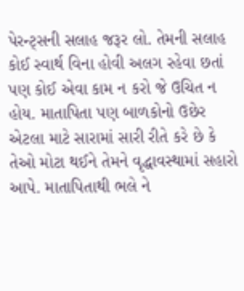પેરન્ટ્સની સલાહ જરૂર લો. તેમની સલાહ કોઈ સ્વાર્થ વિના હોવી અલગ રહેવા છતાં પણ કોઈ એવા કામ ન કરો જે ઉચિત ન હોય. માતાપિતા પણ બાળકોનો ઉછેર એટલા માટે સારામાં સારી રીતે કરે છે કે તેઓ મોટા થઈને તેમને વૃદ્ધાવસ્થામાં સહારો આપે. માતાપિતાથી ભલે ને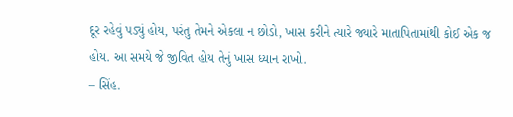દૂર રહેવું પડ્યું હોય, પરંતુ તેમને એકલા ન છોડો, ખાસ કરીને ત્યારે જ્યારે માતાપિતામાંથી કોઈ એક જ હોય. આ સમયે જે જીવિત હોય તેનું ખાસ ધ્યાન રાખો.
– સિંહ.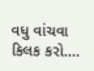વધુ વાંચવા કિલક કરો....